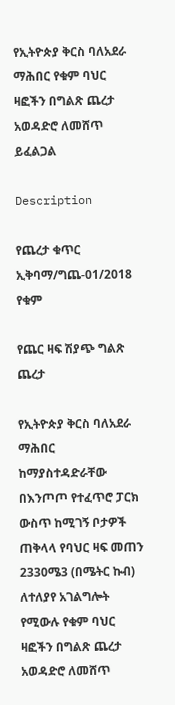የኢትዮጵያ ቅርስ ባለአደራ ማሕበር የቁም ባህር ዛፎችን በግልጽ ጨረታ አወዳድሮ ለመሸጥ ይፈልጋል

Description

የጨረታ ቁጥር ኢቅባማ/ግጨ-01/2018 የቁም

የጨር ዛፍ ሽያጭ ግልጽ ጨረታ

የኢትዮጵያ ቅርስ ባለአደራ ማሕበር ከማያስተዳድራቸው በእንጦጦ የተፈጥሮ ፓርክ ውስጥ ከሚገኝ ቦታዎች ጠቅላላ የባህር ዛፍ መጠን 2330ሜ3 (በሜትር ኩብ) ለተለያየ አገልግሎት የሚውሉ የቁም ባህር ዛፎችን በግልጽ ጨረታ አወዳድሮ ለመሸጥ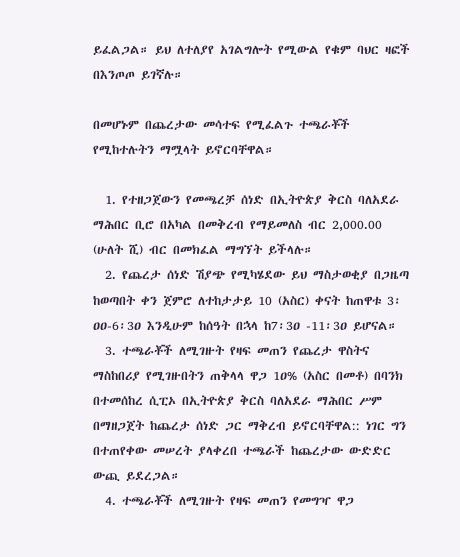ይፈልጋል። ይህ ለተለያየ አገልግሎት የሚውል የቁም ባህር ዛፎች በእንጦጦ ይገኛሉ።

በመሆኑም በጨረታው መሳተፍ የሚፈልጉ ተጫራቾች የሚከተሉትን ማሟላት ይኖርባቸዋል።

  1. የተዘጋጀውን የመጫረቻ ሰነድ በኢትዮጵያ ቅርስ ባለአደራ ማሕበር ቢሮ በአካል በመቅረብ የማይመለስ ብር 2,000.00 (ሁለት ሺ) ብር በመክፈል ማግኘት ይችላሉ።
  2. የጨረታ ሰነድ ሽያጭ የሚካሄደው ይህ ማስታወቂያ በጋዜጣ ከወጣበት ቀን ጀምሮ ለተከታታይ 10 (አስር) ቀናት ከጠዋቱ 3፡ዐዐ-6፡3ዐ እንዲሁም ከሰዓት በኋላ ከ7፡3ዐ -11፡3ዐ ይሆናል።
  3. ተጫራቾች ለሚገዙት የዛፍ መጠን የጨረታ ዋስትና ማስከበሪያ የሚገዙበትን ጠቅላላ ዋጋ 1ዐ% (አስር በመቶ) በባንክ በተመሰከረ ሲፒኦ በኢትዮጵያ ቅርስ ባለአደራ ማሕበር ሥም በማዘጋጀት ከጨረታ ሰነድ ጋር ማቅረብ ይኖርባቸዋል:: ነገር ግን በተጠየቀው መሠረት ያላቀረበ ተጫራች ከጨረታው ውድድር ውጪ ይደረጋል።
  4. ተጫራቾች ለሚገዙት የዛፍ መጠን የመግዣ ዋጋ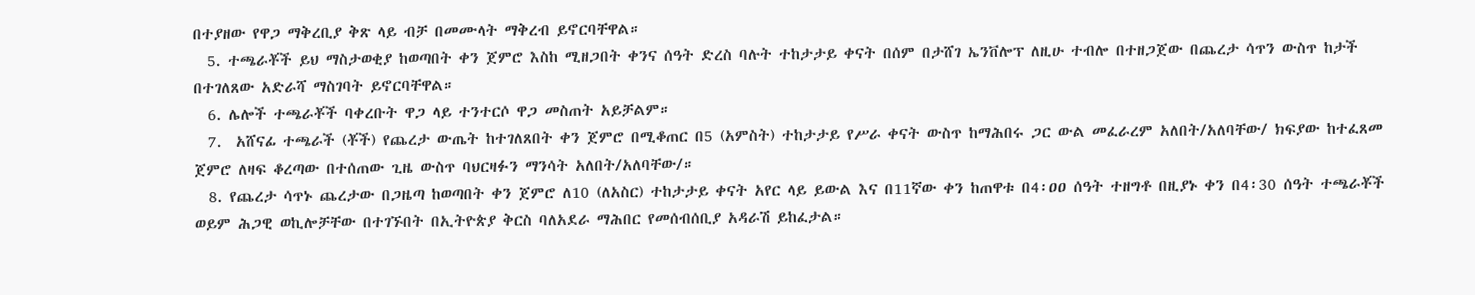በተያዘው የዋጋ ማቅረቢያ ቅጽ ላይ ብቻ በመሙላት ማቅረብ ይኖርባቸዋል።
  5. ተጫራቾች ይህ ማስታወቂያ ከወጣበት ቀን ጀምሮ እስከ ሚዘጋበት ቀንና ሰዓት ድረስ ባሉት ተከታታይ ቀናት በሰም በታሸገ ኤንቨሎፕ ለዚሁ ተብሎ በተዘጋጀው በጨረታ ሳጥን ውስጥ ከታች በተገለጸው አድራሻ ማስገባት ይኖርባቸዋል።
  6. ሌሎች ተጫራቾች ባቀረቡት ዋጋ ላይ ተንተርሶ ዋጋ መስጠት አይቻልም።
  7.  አሸናፊ ተጫራች (ቾች) የጨረታ ውጤት ከተገለጸበት ቀን ጀምሮ በሚቆጠር በ5 (አምስት) ተከታታይ የሥራ ቀናት ውስጥ ከማሕበሩ ጋር ውል መፈራረም አለበት/አለባቸው/ ክፍያው ከተፈጸመ ጀምሮ ለዛፍ ቆረጣው በተሰጠው ጊዜ ውስጥ ባህርዛፉን ማንሳት አለበት/አለባቸው/።
  8. የጨረታ ሳጥኑ ጨረታው በጋዜጣ ከወጣበት ቀን ጀምሮ ለ10 (ለአስር) ተከታታይ ቀናት አየር ላይ ይውል እና በ11ኛው ቀን ከጠዋቱ በ4፡ዐዐ ሰዓት ተዘግቶ በዚያኑ ቀን በ4፡30 ሰዓት ተጫራቾች ወይም ሕጋዊ ወኪሎቻቸው በተገኙበት በኢትዮጵያ ቅርስ ባለአደራ ማሕበር የመሰብሰቢያ አዳራሽ ይከፈታል።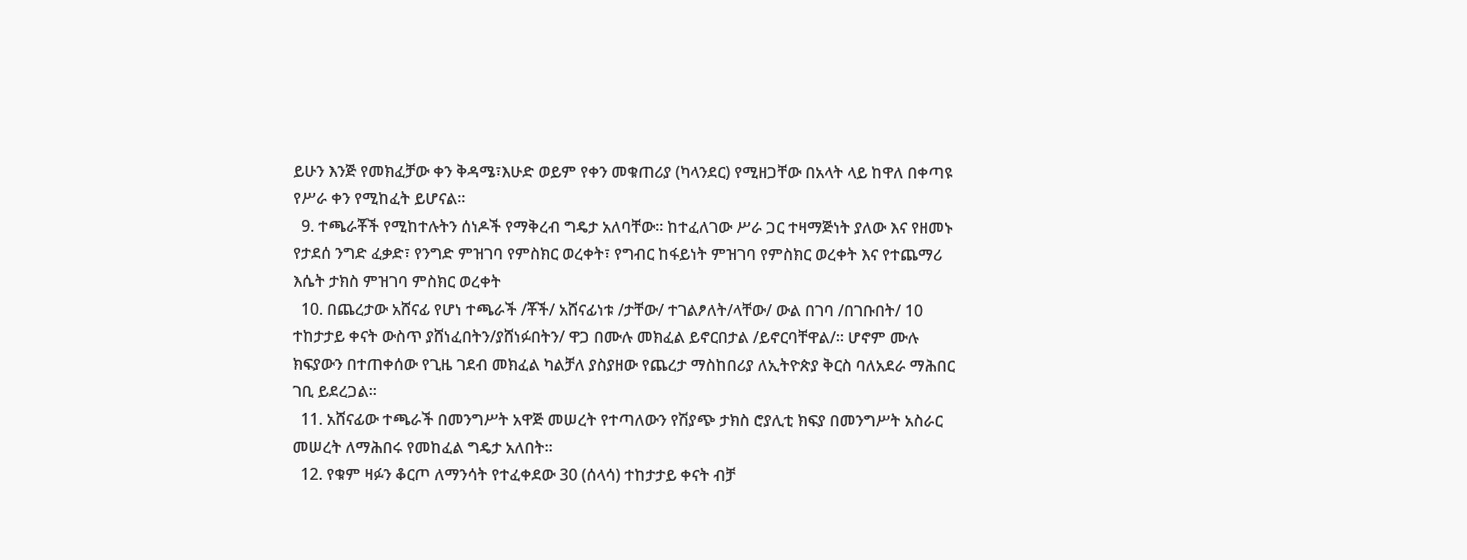ይሁን እንጅ የመክፈቻው ቀን ቅዳሜ፣እሁድ ወይም የቀን መቁጠሪያ (ካላንደር) የሚዘጋቸው በአላት ላይ ከዋለ በቀጣዩ የሥራ ቀን የሚከፈት ይሆናል።
  9. ተጫራቾች የሚከተሉትን ሰነዶች የማቅረብ ግዴታ አለባቸው። ከተፈለገው ሥራ ጋር ተዛማጅነት ያለው እና የዘመኑ የታደሰ ንግድ ፈቃድ፣ የንግድ ምዝገባ የምስክር ወረቀት፣ የግብር ከፋይነት ምዝገባ የምስክር ወረቀት እና የተጨማሪ እሴት ታክስ ምዝገባ ምስክር ወረቀት
  10. በጨረታው አሸናፊ የሆነ ተጫራች /ቾች/ አሸናፊነቱ /ታቸው/ ተገልፆለት/ላቸው/ ውል በገባ /በገቡበት/ 10 ተከታታይ ቀናት ውስጥ ያሸነፈበትን/ያሸነፉበትን/ ዋጋ በሙሉ መክፈል ይኖርበታል /ይኖርባቸዋል/። ሆኖም ሙሉ ክፍያውን በተጠቀሰው የጊዜ ገደብ መክፈል ካልቻለ ያስያዘው የጨረታ ማስከበሪያ ለኢትዮጵያ ቅርስ ባለአደራ ማሕበር ገቢ ይደረጋል።
  11. አሸናፊው ተጫራች በመንግሥት አዋጅ መሠረት የተጣለውን የሽያጭ ታክስ ሮያሊቲ ክፍያ በመንግሥት አስራር መሠረት ለማሕበሩ የመከፈል ግዴታ አለበት።
  12. የቁም ዛፉን ቆርጦ ለማንሳት የተፈቀደው 30 (ሰላሳ) ተከታታይ ቀናት ብቻ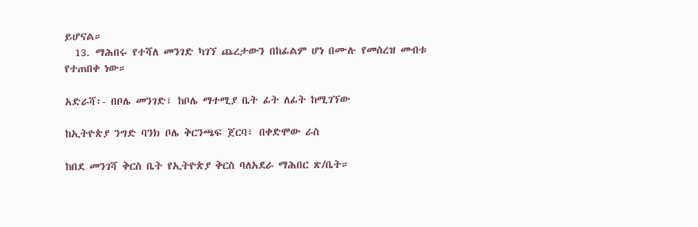ይሆናል።
  13. ማሕበሩ የተሻለ መንገድ ካገኘ ጨረታውን በከፊልም ሆነ በሙሉ የመሰረዝ መብቱ የተጠበቀ ነው።

አድራሻ፡- በቦሌ መንገድ፣ ከቦሌ ማተሚያ ቤት ፊት ለፊት ከሚገኘው

ከኢትዮጵያ ንግድ ባንክ ቦሌ ቅርንጫፍ ጀርባ፣ በቀድሞው ራስ

ከበደ መንገሻ ቅርስ ቤት የኢትዮጵያ ቅርስ ባለአደራ ማሕበር ጽ/ቤት።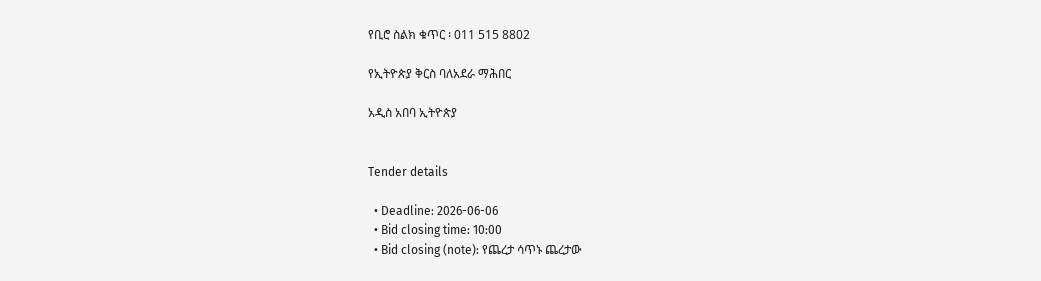የቢሮ ስልክ ቁጥር ፡ 011 515 8802

የኢትዮጵያ ቅርስ ባለአደራ ማሕበር

አዲስ አበባ ኢትዮጵያ


Tender details

  • Deadline: 2026-06-06
  • Bid closing time: 10:00
  • Bid closing (note): የጨረታ ሳጥኑ ጨረታው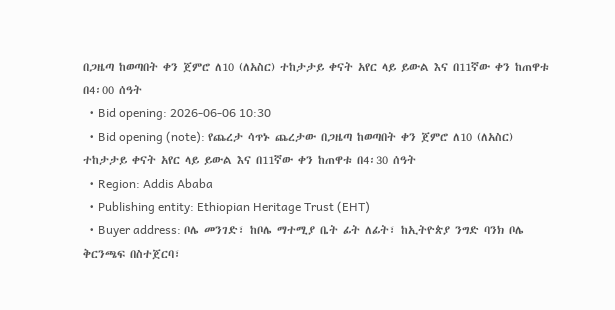በጋዜጣ ከወጣበት ቀን ጀምሮ ለ10 (ለአስር) ተከታታይ ቀናት አየር ላይ ይውል እና በ11ኛው ቀን ከጠዋቱ በ4፡00 ሰዓት
  • Bid opening: 2026-06-06 10:30
  • Bid opening (note): የጨረታ ሳጥኑ ጨረታው በጋዜጣ ከወጣበት ቀን ጀምሮ ለ10 (ለአስር) ተከታታይ ቀናት አየር ላይ ይውል እና በ11ኛው ቀን ከጠዋቱ በ4፡30 ሰዓት
  • Region: Addis Ababa
  • Publishing entity: Ethiopian Heritage Trust (EHT)
  • Buyer address: ቦሌ መንገድ፣ ከቦሌ ማተሚያ ቤት ፊት ለፊት፣ ከኢትዮጵያ ንግድ ባንክ ቦሌ ቅርንጫፍ በስተጀርባ፣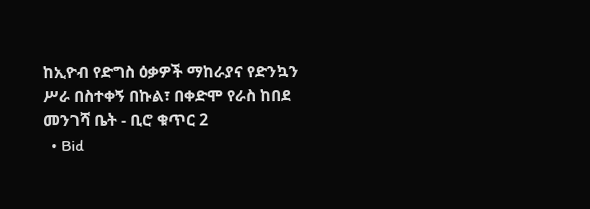ከኢዮብ የድግስ ዕቃዎች ማከራያና የድንኳን ሥራ በስተቀኝ በኩል፣ በቀድሞ የራስ ከበደ መንገሻ ቤት - ቢሮ ቁጥር 2
  • Bid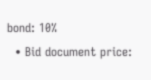bond: 10%
  • Bid document price: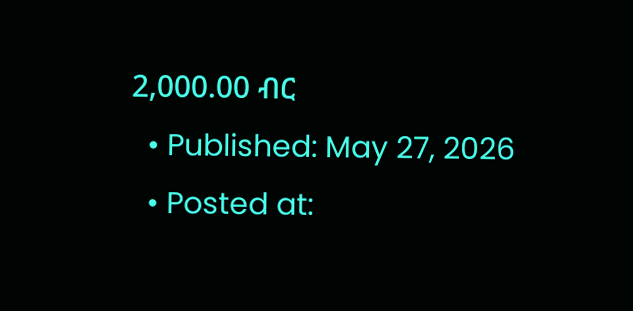2,000.00 ብር
  • Published: May 27, 2026
  • Posted at: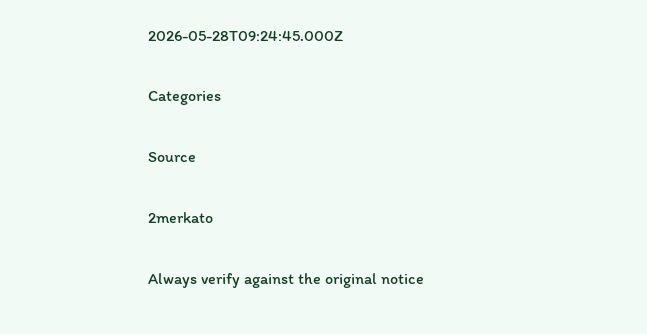2026-05-28T09:24:45.000Z

Categories

Source

2merkato

Always verify against the original notice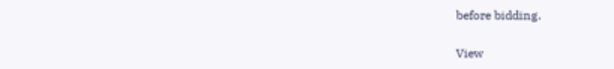before bidding.

View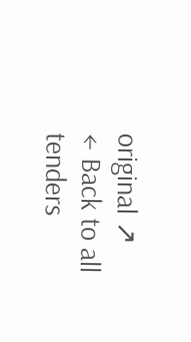original ↗
← Back to all tenders